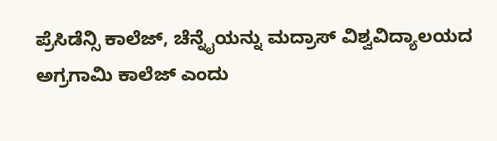ಪ್ರೆಸಿಡೆನ್ಸಿ ಕಾಲೆಜ್, ಚೆನ್ನೈಯನ್ನು ಮದ್ರಾಸ್ ವಿಶ್ವವಿದ್ಯಾಲಯದ ಅಗ್ರಗಾಮಿ ಕಾಲೆಜ್ ಎಂದು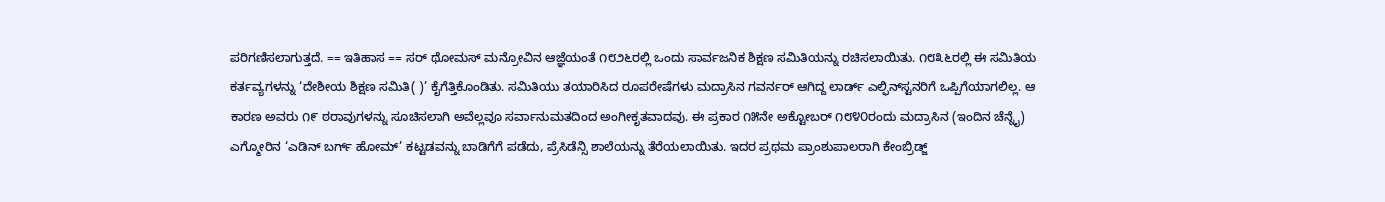ಪರಿಗಣಿಸಲಾಗುತ್ತದೆ. == ಇತಿಹಾಸ == ಸರ್ ಥೋಮಸ್ ಮನ್ರೋವಿನ ಆಜ್ಞೆಯಂತೆ ೧೮೨೬ರಲ್ಲಿ ಒಂದು ಸಾರ್ವಜನಿಕ ಶಿಕ್ಷಣ ಸಮಿತಿಯನ್ನು ರಚಿಸಲಾಯಿತು. ೧೮೩೬ರಲ್ಲಿ ಈ ಸಮಿತಿಯ ಕರ್ತವ್ಯಗಳನ್ನು ‘ದೇಶೀಯ ಶಿಕ್ಷಣ ಸಮಿತಿ( )’ ಕೈಗೆತ್ತಿಕೊಂಡಿತು. ಸಮಿತಿಯು ತಯಾರಿಸಿದ ರೂಪರೇಷೆಗಳು ಮದ್ರಾಸಿನ ಗವರ್ನರ್ ಆಗಿದ್ದ ಲಾರ್ಡ್ ಎಲ್ಫಿನ್‍ಸ್ಟನರಿಗೆ ಒಪ್ಪಿಗೆಯಾಗಲಿಲ್ಲ. ಆ ಕಾರಣ ಅವರು ೧೯ ಠರಾವುಗಳನ್ನು ಸೂಚಿಸಲಾಗಿ ಅವೆಲ್ಲವೂ ಸರ್ವಾನುಮತದಿಂದ ಅಂಗೀಕೃತವಾದವು. ಈ ಪ್ರಕಾರ ೧೫ನೇ ಅಕ್ಟೋಬರ್ ೧೮೪೦ರಂದು ಮದ್ರಾಸಿನ (ಇಂದಿನ ಚೆನ್ನೈ) ಎಗ್ಮೋರಿನ ‘ಎಡಿನ್ ಬರ್ಗ್ ಹೋಮ್’ ಕಟ್ಟಡವನ್ನು ಬಾಡಿಗೆಗೆ ಪಡೆದು, ಪ್ರೆಸಿಡೆನ್ಸಿ ಶಾಲೆಯನ್ನು ತೆರೆಯಲಾಯಿತು. ಇದರ ಪ್ರಥಮ ಪ್ರಾಂಶುಪಾಲರಾಗಿ ಕೇಂಬ್ರಿಡ್ಜ್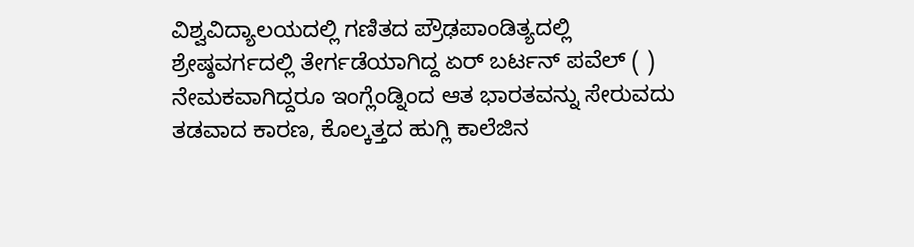ವಿಶ್ವವಿದ್ಯಾಲಯದಲ್ಲಿ ಗಣಿತದ ಪ್ರೌಢಪಾಂಡಿತ್ಯದಲ್ಲಿ ಶ್ರೇಷ್ಠವರ್ಗದಲ್ಲಿ ತೇರ್ಗಡೆಯಾಗಿದ್ದ ಏರ್ ಬರ್ಟನ್ ಪವೆಲ್ ( ) ನೇಮಕವಾಗಿದ್ದರೂ ಇಂಗ್ಲೆಂಡ್ನಿಂದ ಆತ ಭಾರತವನ್ನು ಸೇರುವದು ತಡವಾದ ಕಾರಣ, ಕೊಲ್ಕತ್ತದ ಹುಗ್ಲಿ ಕಾಲೆಜಿನ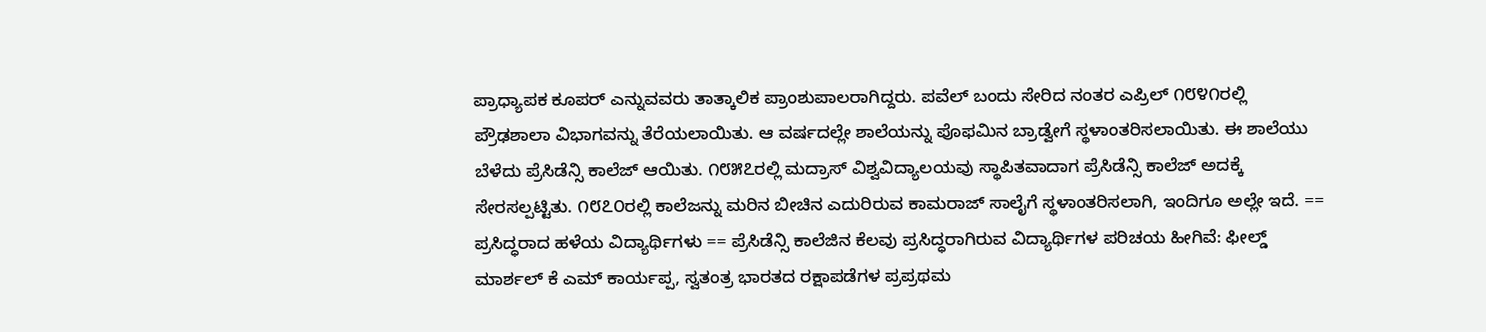ಪ್ರಾಧ್ಯಾಪಕ ಕೂಪರ್ ಎನ್ನುವವರು ತಾತ್ಕಾಲಿಕ ಪ್ರಾಂಶುಪಾಲರಾಗಿದ್ದರು. ಪವೆಲ್ ಬಂದು ಸೇರಿದ ನಂತರ ಎಪ್ರಿಲ್ ೧೮೪೧ರಲ್ಲಿ ಪ್ರೌಢಶಾಲಾ ವಿಭಾಗವನ್ನು ತೆರೆಯಲಾಯಿತು. ಆ ವರ್ಷದಲ್ಲೇ ಶಾಲೆಯನ್ನು ಪೊಫಮಿನ ಬ್ರಾಡ್ವೇಗೆ ಸ್ಥಳಾಂತರಿಸಲಾಯಿತು. ಈ ಶಾಲೆಯು ಬೆಳೆದು ಪ್ರೆಸಿಡೆನ್ಸಿ ಕಾಲೆಜ್ ಆಯಿತು. ೧೮೫೭ರಲ್ಲಿ ಮದ್ರಾಸ್ ವಿಶ್ವವಿದ್ಯಾಲಯವು ಸ್ಥಾಪಿತವಾದಾಗ ಪ್ರೆಸಿಡೆನ್ಸಿ ಕಾಲೆಜ್ ಅದಕ್ಕೆ ಸೇರಸಲ್ಪಟ್ಟಿತು. ೧೮೭೦ರಲ್ಲಿ ಕಾಲೆಜನ್ನು ಮರಿನ ಬೀಚಿನ ಎದುರಿರುವ ಕಾಮರಾಜ್ ಸಾಲೈಗೆ ಸ್ಥಳಾಂತರಿಸಲಾಗಿ, ಇಂದಿಗೂ ಅಲ್ಲೇ ಇದೆ. == ಪ್ರಸಿದ್ಧರಾದ ಹಳೆಯ ವಿದ್ಯಾರ್ಥಿಗಳು == ಪ್ರೆಸಿಡೆನ್ಸಿ ಕಾಲೆಜಿನ ಕೆಲವು ಪ್ರಸಿದ್ಧರಾಗಿರುವ ವಿದ್ಯಾರ್ಥಿಗಳ ಪರಿಚಯ ಹೀಗಿವೆ: ಫೀಲ್ಡ್ ಮಾರ್ಶಲ್ ಕೆ ಎಮ್ ಕಾರ್ಯಪ್ಪ, ಸ್ವತಂತ್ರ ಭಾರತದ ರಕ್ಷಾಪಡೆಗಳ ಪ್ರಪ್ರಥಮ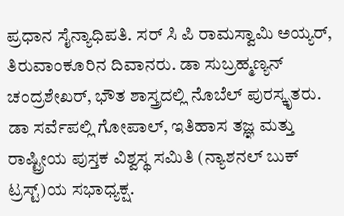ಪ್ರಧಾನ ಸೈನ್ಯಾಧಿಪತಿ. ಸರ್ ಸಿ ಪಿ ರಾಮಸ್ವಾಮಿ ಅಯ್ಯರ್, ತಿರುವಾಂಕೂರಿನ ದಿವಾನರು. ಡಾ ಸುಬ್ರಹ್ಮಣ್ಯನ್ ಚಂದ್ರಶೇಖರ್, ಭೌತ ಶಾಸ್ತ್ರದಲ್ಲಿ ನೊಬೆಲ್ ಪುರಸ್ಕೃತರು. ಡಾ ಸರ್ವೆಪಲ್ಲಿ ಗೋಪಾಲ್, ಇತಿಹಾಸ ತಜ್ಞ ಮತ್ತು ರಾಷ್ಟ್ರೀಯ ಪುಸ್ತಕ ವಿಶ್ವಸ್ಥ ಸಮಿತಿ (ನ್ಯಾಶನಲ್ ಬುಕ್ ಟ್ರಸ್ಟ್)ಯ ಸಭಾಧ್ಯಕ್ಷ.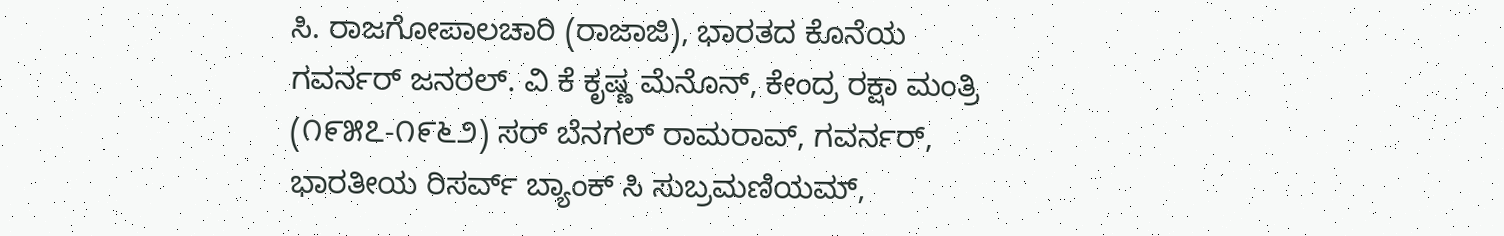ಸಿ. ರಾಜಗೋಪಾಲಚಾರಿ (ರಾಜಾಜಿ), ಭಾರತದ ಕೊನೆಯ ಗವರ್ನರ್ ಜನರಲ್. ವಿ ಕೆ ಕೃಷ್ಣ ಮೆನೊನ್, ಕೇಂದ್ರ ರಕ್ಷಾ ಮಂತ್ರಿ (೧೯೫೭-೧೯೬೨) ಸರ್ ಬೆನಗಲ್ ರಾಮರಾವ್, ಗವರ್ನರ್, ಭಾರತೀಯ ರಿಸರ್ವ್ ಬ್ಯಾಂಕ್ ಸಿ ಸುಬ್ರಮಣಿಯಮ್,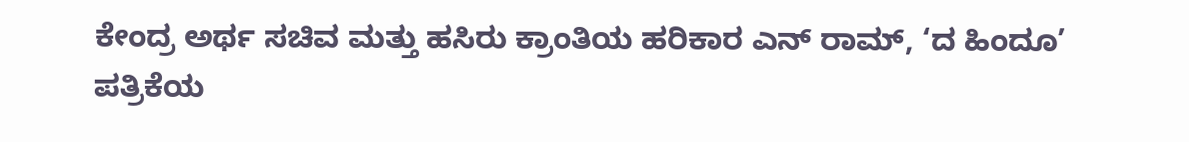ಕೇಂದ್ರ ಅರ್ಥ ಸಚಿವ ಮತ್ತು ಹಸಿರು ಕ್ರಾಂತಿಯ ಹರಿಕಾರ ಎನ್ ರಾಮ್, ‘ದ ಹಿಂದೂ’ ಪತ್ರಿಕೆಯ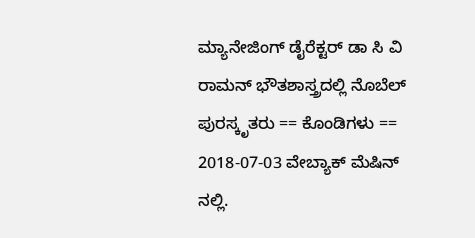ಮ್ಯಾನೇಜಿಂಗ್ ಡೈರೆಕ್ಟರ್ ಡಾ ಸಿ ವಿ ರಾಮನ್ ಭೌತಶಾಸ್ತ್ರದಲ್ಲಿ ನೊಬೆಲ್ ಪುರಸ್ಕೃತರು == ಕೊಂಡಿಗಳು == 2018-07-03 ವೇಬ್ಯಾಕ್ ಮೆಷಿನ್ ನಲ್ಲಿ.